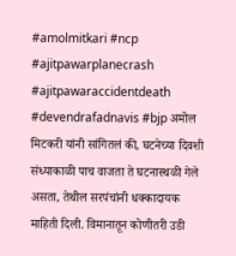#amolmitkari #ncp #ajitpawarplanecrash #ajitpawaraccidentdeath #devendrafadnavis #bjp अमोल मिटकरी यांनी सांगितलं की, घटनेच्या दिवशी संध्याकाळी पाच वाजता ते घटनास्थळी गेले असता, तेथील सरपंचांनी धक्कादायक माहिती दिली. विमानातून कोणीतरी उडी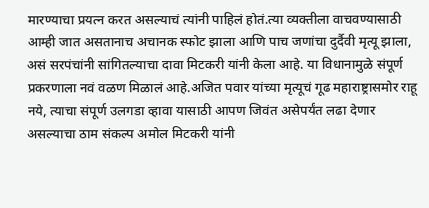मारण्याचा प्रयत्न करत असल्याचं त्यांनी पाहिलं होतं.त्या व्यक्तीला वाचवण्यासाठी आम्ही जात असतानाच अचानक स्फोट झाला आणि पाच जणांचा दुर्दैवी मृत्यू झाला, असं सरपंचांनी सांगितल्याचा दावा मिटकरी यांनी केला आहे. या विधानामुळे संपूर्ण प्रकरणाला नवं वळण मिळालं आहे.अजित पवार यांच्या मृत्यूचं गूढ महाराष्ट्रासमोर राहू नये, त्याचा संपूर्ण उलगडा व्हावा यासाठी आपण जिवंत असेपर्यंत लढा देणार असल्याचा ठाम संकल्प अमोल मिटकरी यांनी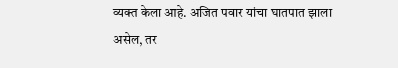व्यक्त केला आहे. अजित पवार यांचा घातपात झाला असेल, तर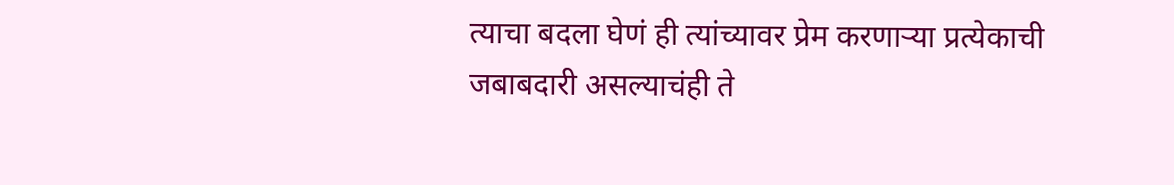त्याचा बदला घेणं ही त्यांच्यावर प्रेम करणाऱ्या प्रत्येकाची जबाबदारी असल्याचंही ते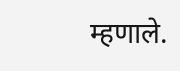म्हणाले.